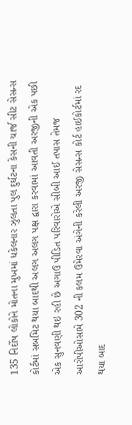135 નિર્દોષ લોકોને મોતના મુખમાં ધકેલનાર ઝુલતા પુલ દુર્ઘટના કેસની ચાર્જ સીટ સેસન્સ કોર્ટમાં સબમિટ થયા બાદથી અલગ અલગ પક્ષ દ્વારા કરવામાં આવતી અરજીની એક પછી એક સુનવણી થઇ રહી છે અગાઉ પીડિત પરિવારોએ સીબી આઈ તપાસ તેમજ આરોપીઓસામે 302 ની કલમ ઉમેરવા અંગેની કરેલી અરજી સેસન્સ કોર્ટ હાઈકોર્ટમાં રદ થયા બાદ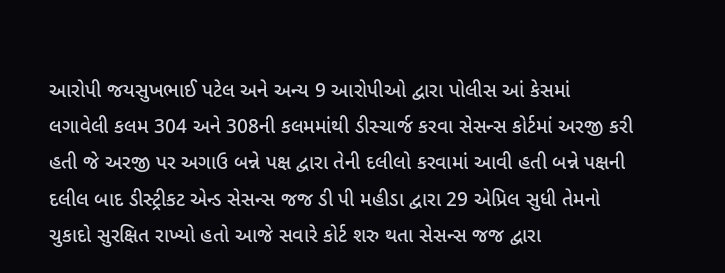આરોપી જયસુખભાઈ પટેલ અને અન્ય 9 આરોપીઓ દ્વારા પોલીસ આં કેસમાં લગાવેલી કલમ 304 અને 308ની કલમમાંથી ડીસ્ચાર્જ કરવા સેસન્સ કોર્ટમાં અરજી કરી હતી જે અરજી પર અગાઉ બન્ને પક્ષ દ્વારા તેની દલીલો કરવામાં આવી હતી બન્ને પક્ષની દલીલ બાદ ડીસ્ટ્રીકટ એન્ડ સેસન્સ જજ ડી પી મહીડા દ્વારા 29 એપ્રિલ સુધી તેમનો ચુકાદો સુરક્ષિત રાખ્યો હતો આજે સવારે કોર્ટ શરુ થતા સેસન્સ જજ દ્વારા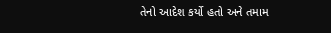તેનો આદેશ કર્યો હતો અને તમામ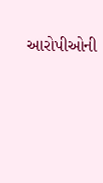આરોપીઓની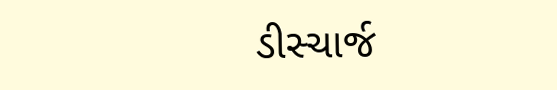ડીસ્ચાર્જ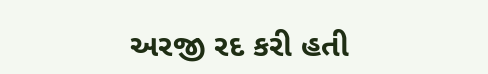અરજી રદ કરી હતી